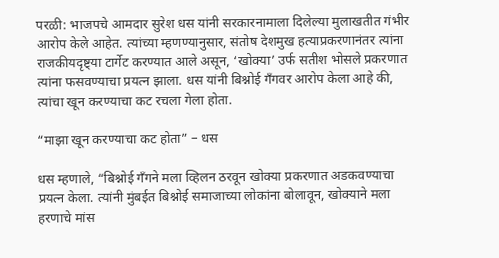परळी: भाजपचे आमदार सुरेश धस यांनी सरकारनामाला दिलेल्या मुलाखतीत गंभीर आरोप केले आहेत. त्यांच्या म्हणण्यानुसार, संतोष देशमुख हत्याप्रकरणानंतर त्यांना राजकीयदृष्ट्या टार्गेट करण्यात आले असून, ‘खोक्या’ उर्फ सतीश भोसले प्रकरणात त्यांना फसवण्याचा प्रयत्न झाला. धस यांनी बिश्नोई गँगवर आरोप केला आहे की, त्यांचा खून करण्याचा कट रचला गेला होता.

“माझा खून करण्याचा कट होता” – धस

धस म्हणाले, “बिश्नोई गँगने मला व्हिलन ठरवून खोक्या प्रकरणात अडकवण्याचा प्रयत्न केला. त्यांनी मुंबईत बिश्नोई समाजाच्या लोकांना बोलावून, खोक्याने मला हरणाचे मांस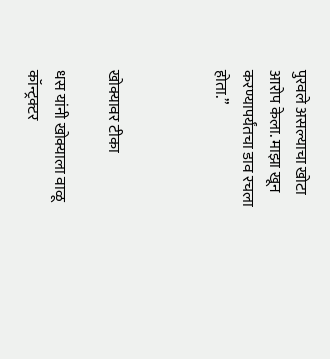पुरवले असल्याचा खोटा आरोप केला. माझा खून करण्यापर्यंतचा डाव रचला होता.”



खोक्यावर टीका

धस यांनी खोक्याला वाळू कॉन्ट्रक्टर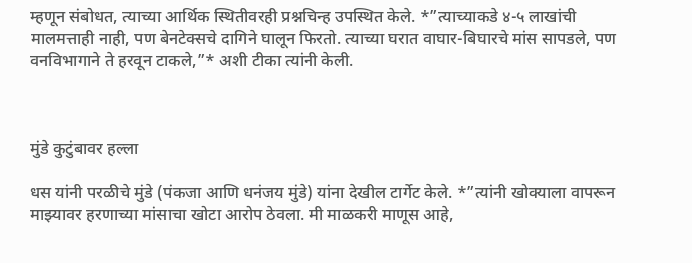म्हणून संबोधत, त्याच्या आर्थिक स्थितीवरही प्रश्नचिन्ह उपस्थित केले. *”त्याच्याकडे ४-५ लाखांची मालमत्ताही नाही, पण बेनटेक्सचे दागिने घालून फिरतो. त्याच्या घरात वाघार-बिघारचे मांस सापडले, पण वनविभागाने ते हरवून टाकले,”* अशी टीका त्यांनी केली.



मुंडे कुटुंबावर हल्ला

धस यांनी परळीचे मुंडे (पंकजा आणि धनंजय मुंडे) यांना देखील टार्गेट केले. *”त्यांनी खोक्याला वापरून माझ्यावर हरणाच्या मांसाचा खोटा आरोप ठेवला. मी माळकरी माणूस आहे,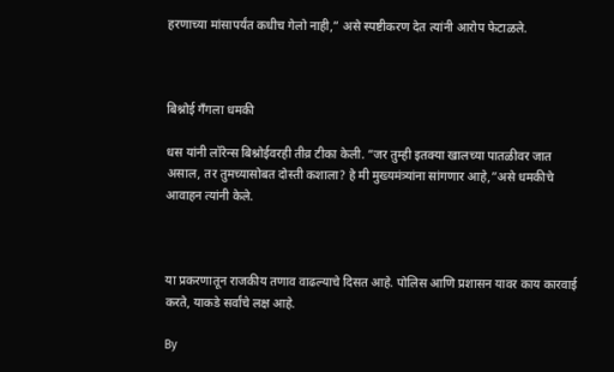हरणाच्या मांसापर्यंत कधीच गेलो नाही,” असे स्पष्टीकरण देत त्यांनी आरोप फेटाळले.



बिश्नोई गँगला धमकी

धस यांनी लॉरेन्स बिश्नोईवरही तीव्र टीका केली. “जर तुम्ही इतक्या खालच्या पातळीवर जात असाल, तर तुमच्यासोबत दोस्ती कशाला? हे मी मुख्यमंत्र्यांना सांगणार आहे,”असे धमकीचे आवाहन त्यांनी केले.



या प्रकरणातून राजकीय तणाव वाढल्याचे दिसत आहे. पोलिस आणि प्रशासन यावर काय कारवाई करते, याकडे सर्वांचे लक्ष आहे.

By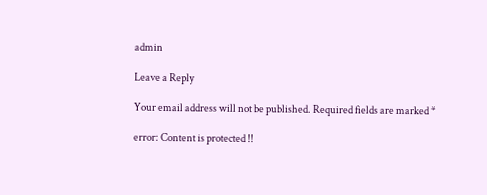admin

Leave a Reply

Your email address will not be published. Required fields are marked *

error: Content is protected !!